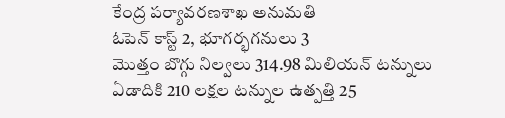కేంద్ర పర్యావరణశాఖ అనుమతి
ఓపెన్ కాస్ట్ 2, భూగర్భగనులు 3
మొత్తం బొగ్గు నిల్వలు 314.98 మిలియన్ టన్నులు
ఏడాదికి 210 లక్షల టన్నుల ఉత్పత్తి 25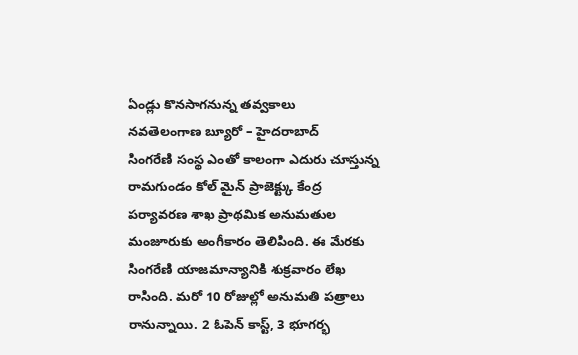ఏండ్లు కొనసాగనున్న తవ్వకాలు
నవతెలంగాణ బ్యూరో – హైదరాబాద్
సింగరేణి సంస్థ ఎంతో కాలంగా ఎదురు చూస్తున్న రామగుండం కోల్ మైన్ ప్రాజెక్ట్కు కేంద్ర పర్యావరణ శాఖ ప్రాథమిక అనుమతుల మంజూరుకు అంగీకారం తెలిపింది. ఈ మేరకు సింగరేణి యాజమాన్యానికి శుక్రవారం లేఖ రాసింది. మరో 10 రోజుల్లో అనుమతి పత్రాలు రానున్నాయి. 2 ఓపెన్ కాస్ట్, 3 భూగర్భ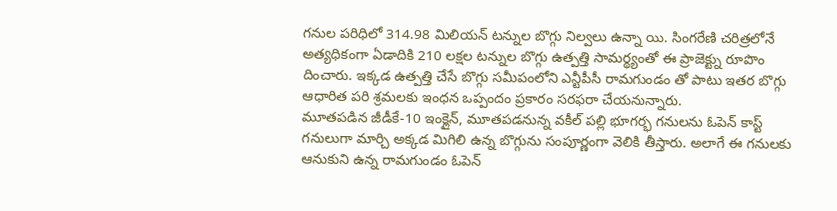గనుల పరిధిలో 314.98 మిలియన్ టన్నుల బొగ్గు నిల్వలు ఉన్నా యి. సింగరేణి చరిత్రలోనే అత్యధికంగా ఏడాదికి 210 లక్షల టన్నుల బొగ్గు ఉత్పత్తి సామర్థ్యంతో ఈ ప్రాజెక్ట్ను రూపొం దించారు. ఇక్కడ ఉత్పత్తి చేసే బొగ్గు సమీపంలోని ఎన్టీపీసీ రామగుండం తో పాటు ఇతర బొగ్గు ఆధారిత పరి శ్రమలకు ఇంధన ఒప్పందం ప్రకారం సరఫరా చేయనున్నారు.
మూతపడిన జీడీకే-10 ఇంక్లైన్, మూతపడనున్న వకీల్ పల్లి భూగర్భ గనులను ఓపెన్ కాస్ట్ గనులుగా మార్చి అక్కడ మిగిలి ఉన్న బొగ్గును సంపూర్ణంగా వెలికి తీస్తారు. అలాగే ఈ గనులకు ఆనుకుని ఉన్న రామగుండం ఓపెన్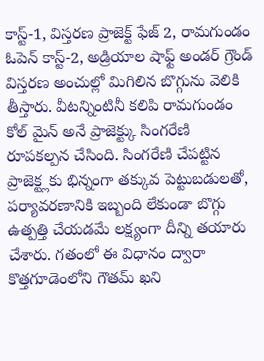కాస్ట్-1, విస్తరణ ప్రాజెక్ట్ ఫేజ్ 2, రామగుండం ఓపెన్ కాస్ట్-2, అడ్రియాల షాఫ్ట్ అండర్ గ్రౌండ్ విస్తరణ అంచుల్లో మిగిలిన బొగ్గును వెలికి తీస్తారు. వీటన్నింటినీ కలిపి రామగుండం కోల్ మైన్ అనే ప్రాజెక్ట్కు సింగరేణి రూపకల్పన చేసింది. సింగరేణి చేపట్టిన ప్రాజెక్ట్లకు భిన్నంగా తక్కువ పెట్టుబడులతో, పర్యావరణానికి ఇబ్బంది లేకుండా బొగ్గు ఉత్పత్తి చేయడమే లక్ష్యంగా దీన్ని తయారు చేశారు. గతంలో ఈ విధానం ద్వారా కొత్తగూడెంలోని గౌతమ్ ఖని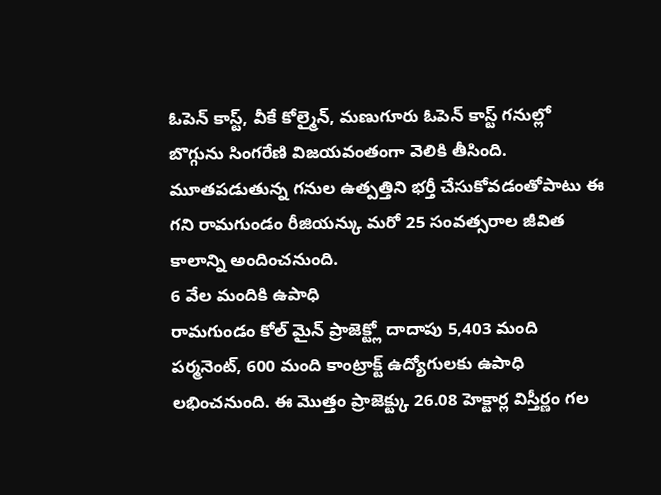ఓపెన్ కాస్ట్, వీకే కోల్మైన్, మణుగూరు ఓపెన్ కాస్ట్ గనుల్లో బొగ్గును సింగరేణి విజయవంతంగా వెలికి తీసింది. మూతపడుతున్న గనుల ఉత్పత్తిని భర్తీ చేసుకోవడంతోపాటు ఈ గని రామగుండం రీజియన్కు మరో 25 సంవత్సరాల జీవిత కాలాన్ని అందించనుంది.
6 వేల మందికి ఉపాధి
రామగుండం కోల్ మైన్ ప్రాజెక్ట్లో దాదాపు 5,403 మంది పర్మనెంట్, 600 మంది కాంట్రాక్ట్ ఉద్యోగులకు ఉపాధి లభించనుంది. ఈ మొత్తం ప్రాజెక్ట్కు 26.08 హెక్టార్ల విస్తీర్ణం గల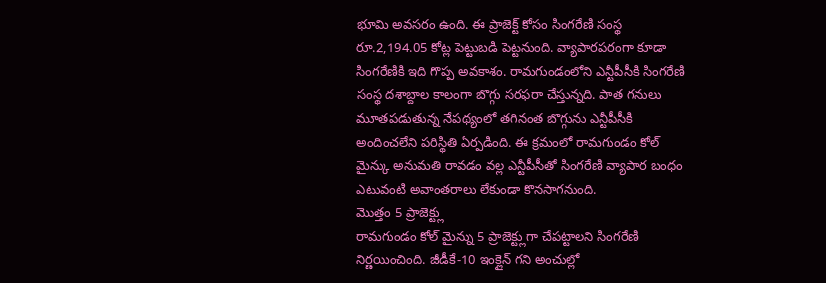భూమి అవసరం ఉంది. ఈ ప్రాజెక్ట్ కోసం సింగరేణి సంస్థ రూ.2,194.05 కోట్ల పెట్టుబడి పెట్టనుంది. వ్యాపారపరంగా కూడా సింగరేణికి ఇది గొప్ప అవకాశం. రామగుండంలోని ఎన్టీపీసీకి సింగరేణి సంస్థ దశాబ్దాల కాలంగా బొగ్గు సరఫరా చేస్తున్నది. పాత గనులు మూతపడుతున్న నేపథ్యంలో తగినంత బొగ్గును ఎన్టీపీసీకి అందించలేని పరిస్థితి ఏర్పడింది. ఈ క్రమంలో రామగుండం కోల్ మైన్కు అనుమతి రావడం వల్ల ఎన్టీపీసీతో సింగరేణి వ్యాపార బంధం ఎటువంటి అవాంతరాలు లేకుండా కొనసాగనుంది.
మొత్తం 5 ప్రాజెక్ట్లు
రామగుండం కోల్ మైన్ను 5 ప్రాజెక్ట్లుగా చేపట్టాలని సింగరేణి నిర్ణయించింది. జీడీకే-10 ఇంక్లైన్ గని అంచుల్లో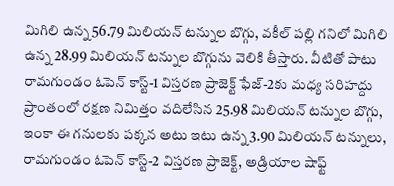మిగిలి ఉన్న 56.79 మిలియన్ టన్నుల బొగ్గు, వకీల్ పల్లి గనిలో మిగిలి ఉన్న 28.99 మిలియన్ టన్నుల బొగ్గును వెలికి తీస్తారు. వీటితో పాటు రామగుండం ఓపెన్ కాస్ట్-1 విస్తరణ ప్రాజెక్ట్ ఫేజ్-2కు మధ్య సరిహద్దు ప్రాంతంలో రక్షణ నిమిత్తం వదిలేసిన 25.98 మిలియన్ టన్నుల బొగ్గు, ఇంకా ఈ గనులకు పక్కన అటు ఇటు ఉన్న 3.90 మిలియన్ టన్నులు, రామగుండం ఓపెన్ కాస్ట్-2 విస్తరణ ప్రాజెక్ట్, అడ్రియాల షాఫ్ట్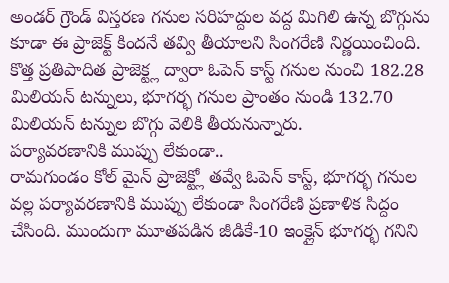అండర్ గ్రౌండ్ విస్తరణ గనుల సరిహద్దుల వద్ద మిగిలి ఉన్న బొగ్గును కూడా ఈ ప్రాజెక్ట్ కిందనే తవ్వి తీయాలని సింగరేణి నిర్ణయించింది. కొత్త ప్రతిపాదిత ప్రాజెక్ట్ల ద్వారా ఓపెన్ కాస్ట్ గనుల నుంచి 182.28 మిలియన్ టన్నులు, భూగర్భ గనుల ప్రాంతం నుండి 132.70 మిలియన్ టన్నుల బొగ్గు వెలికి తీయనున్నారు.
పర్యావరణానికి ముప్పు లేకుండా..
రామగుండం కోల్ మైన్ ప్రాజెక్ట్లో తవ్వే ఓపెన్ కాస్ట్, భూగర్భ గనుల వల్ల పర్యావరణానికి ముప్పు లేకుండా సింగరేణి ప్రణాళిక సిద్దం చేసింది. ముందుగా మూతపడిన జీడికే-10 ఇంక్లైన్ భూగర్భ గనిని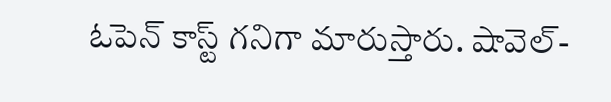ఓపెన్ కాస్ట్ గనిగా మారుస్తారు. షావెల్-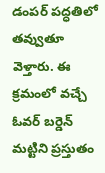డంపర్ పద్ధతిలో తవ్వుతూ వెళ్తారు. ఈ క్రమంలో వచ్చే ఓవర్ బర్డెన్ మట్టిని ప్రస్తుతం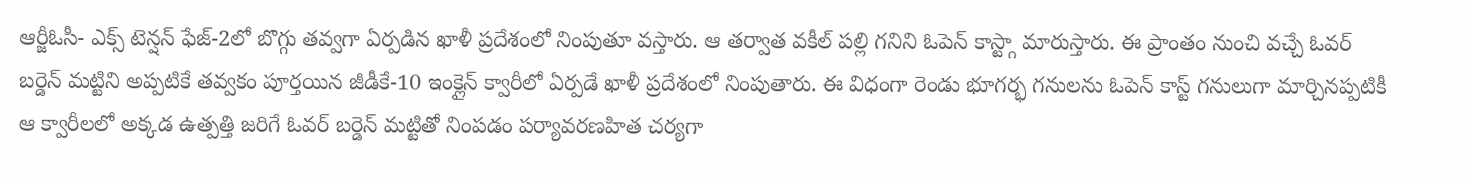ఆర్జీఓసీ- ఎక్స్ టెన్షన్ ఫేజ్-2లో బొగ్గు తవ్వగా ఏర్పడిన ఖాళీ ప్రదేశంలో నింపుతూ వస్తారు. ఆ తర్వాత వకీల్ పల్లి గనిని ఓపెన్ కాస్ట్గా మారుస్తారు. ఈ ప్రాంతం నుంచి వచ్చే ఓవర్ బర్డెన్ మట్టిని అప్పటికే తవ్వకం పూర్తయిన జీడీకే-10 ఇంక్లైన్ క్వారీలో ఏర్పడే ఖాళీ ప్రదేశంలో నింపుతారు. ఈ విధంగా రెండు భూగర్భ గనులను ఓపెన్ కాస్ట్ గనులుగా మార్చినప్పటికీ ఆ క్వారీలలో అక్కడ ఉత్పత్తి జరిగే ఓవర్ బర్డెన్ మట్టితో నింపడం పర్యావరణహిత చర్యగా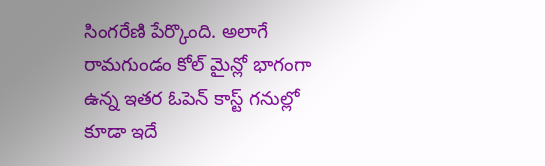సింగరేణి పేర్కొంది. అలాగే రామగుండం కోల్ మైన్లో భాగంగా ఉన్న ఇతర ఓపెన్ కాస్ట్ గనుల్లో కూడా ఇదే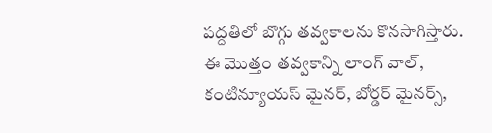పద్దతిలో బొగ్గు తవ్వకాలను కొనసాగిస్తారు. ఈ మొత్తం తవ్వకాన్ని లాంగ్ వాల్, కంటిన్యూయస్ మైనర్, బోర్డర్ మైనర్స్,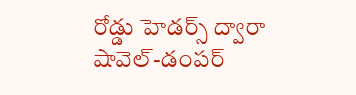రోడ్డు హెడర్స్ ద్వారా షావెల్-డంపర్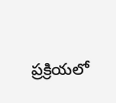ప్రక్రియలో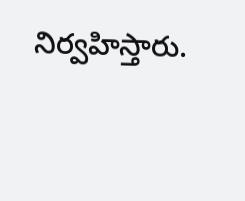నిర్వహిస్తారు.